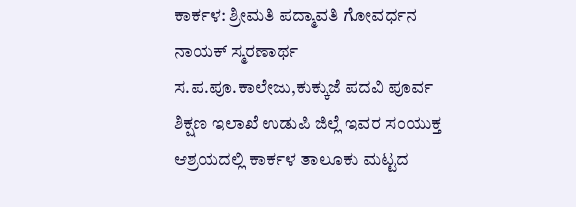ಕಾರ್ಕಳ: ಶ್ರೀಮತಿ ಪದ್ಮಾವತಿ ಗೋವರ್ಧನ ನಾಯಕ್ ಸ್ಮರಣಾರ್ಥ ಸ.ಪ.ಪೂ.ಕಾಲೇಜು,ಕುಕ್ಕುಜೆ ಪದವಿ ಪೂರ್ವ ಶಿಕ್ಷಣ ಇಲಾಖೆ ಉಡುಪಿ ಜಿಲ್ಲೆ ಇವರ ಸಂಯುಕ್ತ ಆಶ್ರಯದಲ್ಲಿ ಕಾರ್ಕಳ ತಾಲೂಕು ಮಟ್ಟದ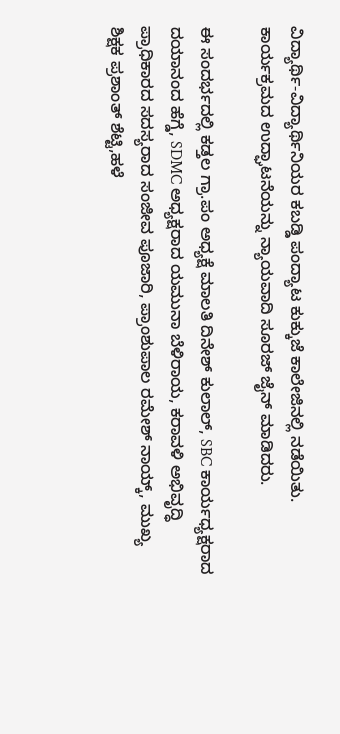ವಿದ್ಯಾರ್ಥಿ-ವಿದ್ಯಾರ್ಥಿನಿಯರ ಕಬಡ್ಡಿ ಪಂದ್ಯಾಟ ಕುಕ್ಕುಜೆ ಕಾಲೇಜಿನಲ್ಲಿ ನಡೆಯಿತು. ಕಾರ್ಯಕ್ರಮದ ಉದ್ಘಾಟನೆಯನ್ನು ನ್ಯಾಯವಾದಿ ಸೂರಜ್ ಜೈನ್ ಮಾಡಿದರು.

ಈ ಸಂದರ್ಭದಲ್ಲಿ ಕಡ್ತಲ ಗ್ರಾ.ಪಂ ಅಧ್ಯಕ್ಷೆ ಮಾಲತಿ ದಿನೇಶ್ ಕುಲಾಲ್, SBC ಕಾರ್ಯಧ್ಯಕ್ಷರಾದ ದಯಾನಂದ ಹೆಗ್ಡೆ, SDMC ಅಧ್ಯಕ್ಷರಾದ ಯಮುನಾ ಬೆಳಿರಾಯ, ಕರಾವಳಿ ಅಭಿವೃದ್ಧಿ ಪ್ರಾಧಿಕಾರದ ಸದಸ್ಯರಾದ ಸಂಜೀವ ಪೂಜಾರಿ, ಪ್ರಾಂಶುಪಾಲ ರಮೇಶ್ ನಾಯ್ಕ್, ಮುಖ್ಯ ಶಿಕ್ಷಕ ಪ್ರಶಾಂತ್ ಶೆಟ್ಟಿ,ಹಳೆ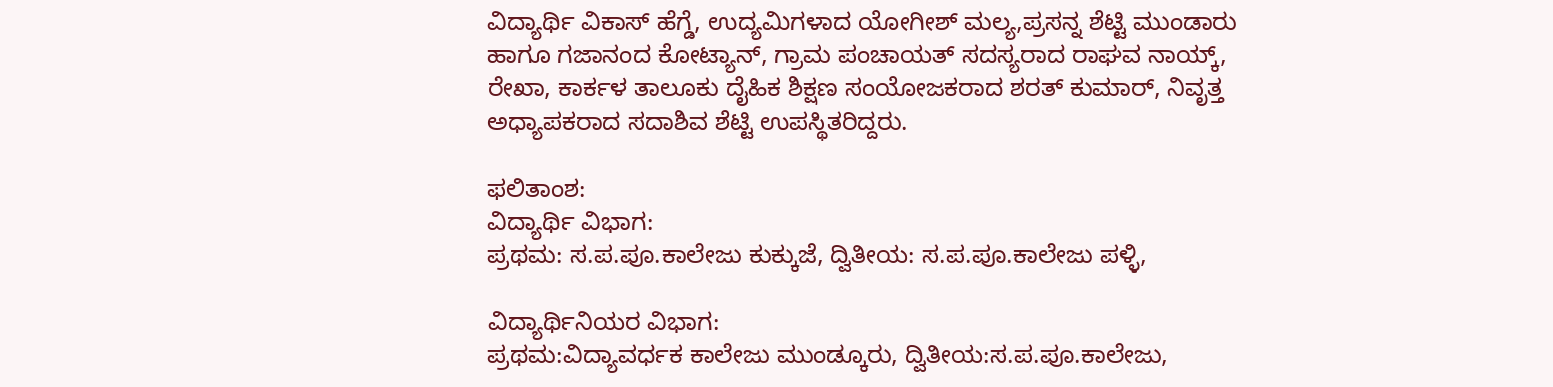ವಿದ್ಯಾರ್ಥಿ ವಿಕಾಸ್ ಹೆಗ್ಡೆ, ಉದ್ಯಮಿಗಳಾದ ಯೋಗೀಶ್ ಮಲ್ಯ,ಪ್ರಸನ್ನ ಶೆಟ್ಟಿ ಮುಂಡಾರು ಹಾಗೂ ಗಜಾನಂದ ಕೋಟ್ಯಾನ್, ಗ್ರಾಮ ಪಂಚಾಯತ್ ಸದಸ್ಯರಾದ ರಾಘವ ನಾಯ್ಕ್, ರೇಖಾ, ಕಾರ್ಕಳ ತಾಲೂಕು ದೈಹಿಕ ಶಿಕ್ಷಣ ಸಂಯೋಜಕರಾದ ಶರತ್ ಕುಮಾರ್, ನಿವೃತ್ತ ಅಧ್ಯಾಪಕರಾದ ಸದಾಶಿವ ಶೆಟ್ಟಿ ಉಪಸ್ಥಿತರಿದ್ದರು.

ಫಲಿತಾಂಶ:
ವಿದ್ಯಾರ್ಥಿ ವಿಭಾಗ:
ಪ್ರಥಮ: ಸ.ಪ.ಪೂ.ಕಾಲೇಜು ಕುಕ್ಕುಜೆ, ದ್ವಿತೀಯ: ಸ.ಪ.ಪೂ.ಕಾಲೇಜು ಪಳ್ಳಿ,

ವಿದ್ಯಾರ್ಥಿನಿಯರ ವಿಭಾಗ:
ಪ್ರಥಮ:ವಿದ್ಯಾವರ್ಧಕ ಕಾಲೇಜು ಮುಂಡ್ಕೂರು, ದ್ವಿತೀಯ:ಸ.ಪ.ಪೂ.ಕಾಲೇಜು,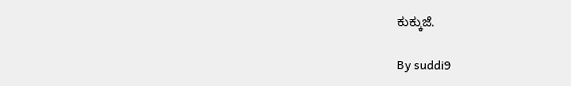ಕುಕ್ಕುಜೆ.

By suddi9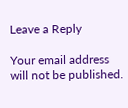Leave a Reply

Your email address will not be published.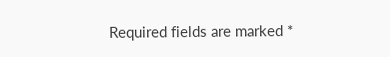Required fields are marked *